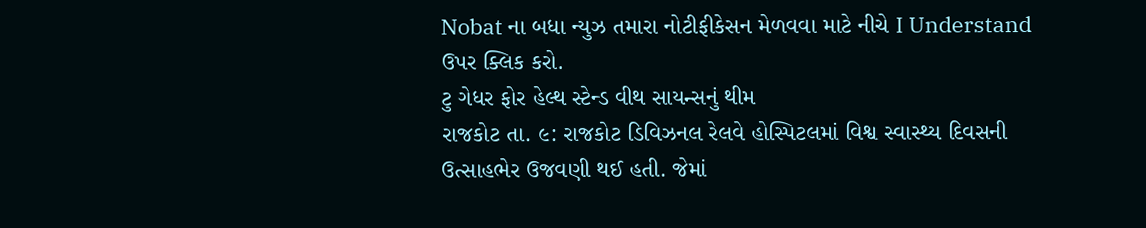Nobat ના બધા ન્યુઝ તમારા નોટીફીકેસન મેળવવા માટે નીચે I Understand ઉપર ક્લિક કરો.
ટુ ગેધર ફોર હેલ્થ સ્ટેન્ડ વીથ સાયન્સનું થીમ
રાજકોટ તા. ૯: રાજકોટ ડિવિઝનલ રેલવે હોસ્પિટલમાં વિશ્વ સ્વાસ્થ્ય દિવસની ઉત્સાહભેર ઉજવણી થઈ હતી. જેમાં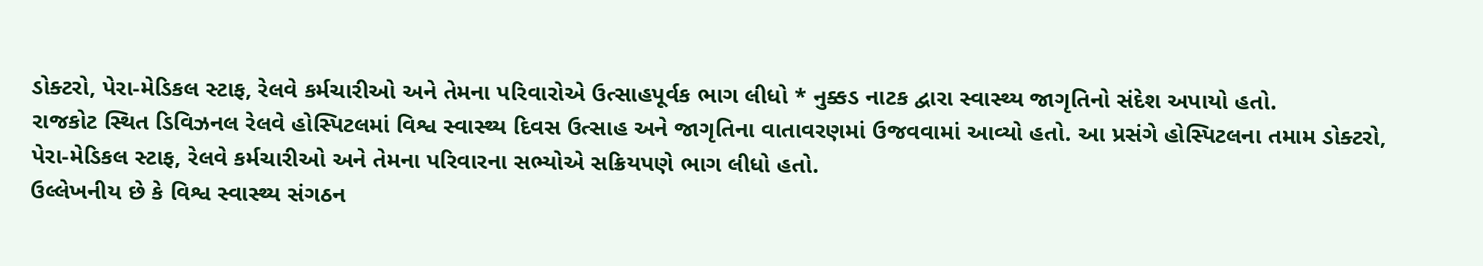ડોક્ટરો, પેરા-મેડિકલ સ્ટાફ, રેલવે કર્મચારીઓ અને તેમના પરિવારોએ ઉત્સાહપૂર્વક ભાગ લીધો * નુક્કડ નાટક દ્વારા સ્વાસ્થ્ય જાગૃતિનો સંદેશ અપાયો હતો.
રાજકોટ સ્થિત ડિવિઝનલ રેલવે હોસ્પિટલમાં વિશ્વ સ્વાસ્થ્ય દિવસ ઉત્સાહ અને જાગૃતિના વાતાવરણમાં ઉજવવામાં આવ્યો હતો. આ પ્રસંગે હોસ્પિટલના તમામ ડોક્ટરો, પેરા-મેડિકલ સ્ટાફ, રેલવે કર્મચારીઓ અને તેમના પરિવારના સભ્યોએ સક્રિયપણે ભાગ લીધો હતો.
ઉલ્લેખનીય છે કે વિશ્વ સ્વાસ્થ્ય સંગઠન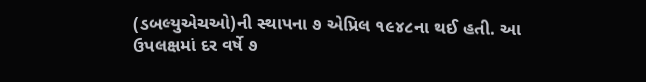(ડબલ્યુએચઓ)ની સ્થાપના ૭ એપ્રિલ ૧૯૪૮ના થઈ હતી. આ ઉપલક્ષમાં દર વર્ષે ૭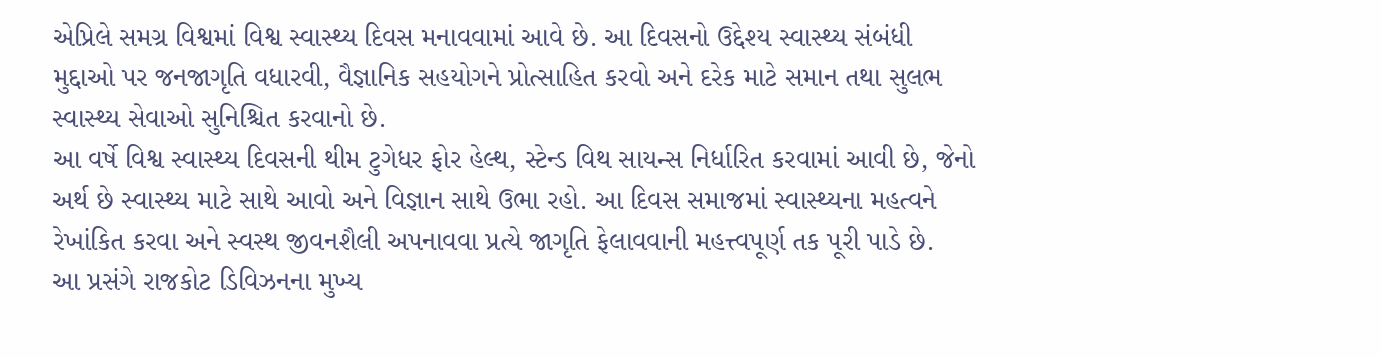એપ્રિલે સમગ્ર વિશ્વમાં વિશ્વ સ્વાસ્થ્ય દિવસ મનાવવામાં આવે છે. આ દિવસનો ઉદ્દેશ્ય સ્વાસ્થ્ય સંબંધી મુદ્દાઓ પર જનજાગૃતિ વધારવી, વૈજ્ઞાનિક સહયોગને પ્રોત્સાહિત કરવો અને દરેક માટે સમાન તથા સુલભ સ્વાસ્થ્ય સેવાઓ સુનિશ્ચિત કરવાનો છે.
આ વર્ષે વિશ્વ સ્વાસ્થ્ય દિવસની થીમ ટુગેધર ફોર હેલ્થ, સ્ટેન્ડ વિથ સાયન્સ નિર્ધારિત કરવામાં આવી છે, જેનો અર્થ છે સ્વાસ્થ્ય માટે સાથે આવો અને વિજ્ઞાન સાથે ઉભા રહો. આ દિવસ સમાજમાં સ્વાસ્થ્યના મહત્વને રેખાંકિત કરવા અને સ્વસ્થ જીવનશૈલી અપનાવવા પ્રત્યે જાગૃતિ ફેલાવવાની મહત્ત્વપૂર્ણ તક પૂરી પાડે છે.
આ પ્રસંગે રાજકોટ ડિવિઝનના મુખ્ય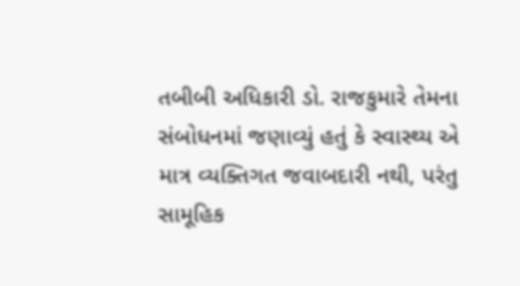તબીબી અધિકારી ડો. રાજકુમારે તેમના સંબોધનમાં જણાવ્યું હતું કે સ્વાસ્થ્ય એ માત્ર વ્યક્તિગત જવાબદારી નથી, પરંતુ સામૂહિક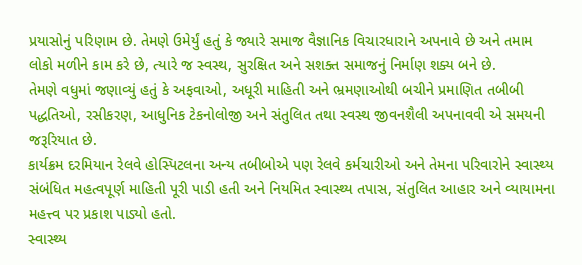પ્રયાસોનું પરિણામ છે. તેમણે ઉમેર્યું હતું કે જ્યારે સમાજ વૈજ્ઞાનિક વિચારધારાને અપનાવે છે અને તમામ લોકો મળીને કામ કરે છે, ત્યારે જ સ્વસ્થ, સુરક્ષિત અને સશક્ત સમાજનું નિર્માણ શક્ય બને છે.
તેમણે વધુમાં જણાવ્યું હતું કે અફવાઓ, અધૂરી માહિતી અને ભ્રમણાઓથી બચીને પ્રમાણિત તબીબી પદ્ધતિઓ, રસીકરણ, આધુનિક ટેકનોલોજી અને સંતુલિત તથા સ્વસ્થ જીવનશૈલી અપનાવવી એ સમયની જરૂરિયાત છે.
કાર્યક્રમ દરમિયાન રેલવે હોસ્પિટલના અન્ય તબીબોએ પણ રેલવે કર્મચારીઓ અને તેમના પરિવારોને સ્વાસ્થ્ય સંબંધિત મહત્વપૂર્ણ માહિતી પૂરી પાડી હતી અને નિયમિત સ્વાસ્થ્ય તપાસ, સંતુલિત આહાર અને વ્યાયામના મહત્ત્વ પર પ્રકાશ પાડ્યો હતો.
સ્વાસ્થ્ય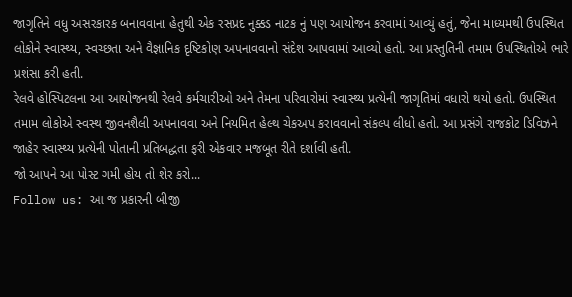જાગૃતિને વધુ અસરકારક બનાવવાના હેતુથી એક રસપ્રદ નુક્કડ નાટક નું પણ આયોજન કરવામાં આવ્યું હતું, જેના માધ્યમથી ઉપસ્થિત લોકોને સ્વાસ્થ્ય, સ્વચ્છતા અને વૈજ્ઞાનિક દૃષ્ટિકોણ અપનાવવાનો સંદેશ આપવામાં આવ્યો હતો. આ પ્રસ્તુતિની તમામ ઉપસ્થિતોએ ભારે પ્રશંસા કરી હતી.
રેલવે હોસ્પિટલના આ આયોજનથી રેલવે કર્મચારીઓ અને તેમના પરિવારોમાં સ્વાસ્થ્ય પ્રત્યેની જાગૃતિમાં વધારો થયો હતો. ઉપસ્થિત તમામ લોકોએ સ્વસ્થ જીવનશૈલી અપનાવવા અને નિયમિત હેલ્થ ચેકઅપ કરાવવાનો સંકલ્પ લીધો હતો. આ પ્રસંગે રાજકોટ ડિવિઝને જાહેર સ્વાસ્થ્ય પ્રત્યેની પોતાની પ્રતિબદ્ધતા ફરી એકવાર મજબૂત રીતે દર્શાવી હતી.
જો આપને આ પોસ્ટ ગમી હોય તો શેર કરો...
Follow us: આ જ પ્રકારની બીજી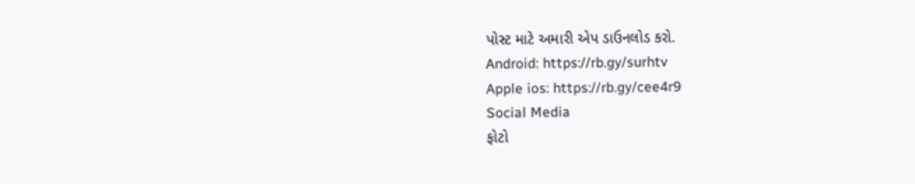પોસ્ટ માટે અમારી એપ ડાઉનલોડ કરો.
Android: https://rb.gy/surhtv
Apple ios: https://rb.gy/cee4r9
Social Media
ફોટો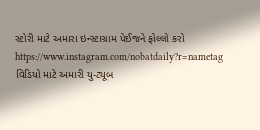સ્ટોરી માટે અમારા ઇન્સ્ટાગ્રામ પેઈજને ફોલ્લો કરો
https://www.instagram.com/nobatdaily?r=nametag
વિડિયો માટે અમારી યુ-ટ્યૂબ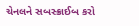ચેનલને સબસ્ક્રાઈબ કરો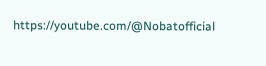https://youtube.com/@Nobatofficial